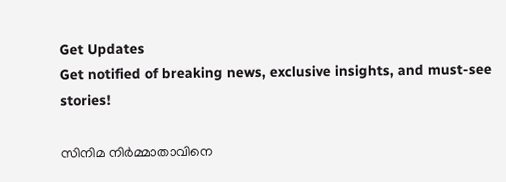Get Updates
Get notified of breaking news, exclusive insights, and must-see stories!

സിനിമ നിർമ്മാതാവിനെ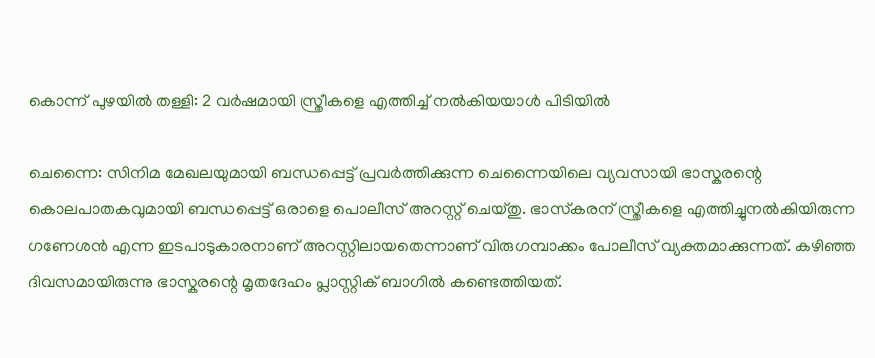കൊന്ന് പുഴയില്‍ തള്ളി: 2 വർഷമായി സ്ത്രീകളെ എത്തിച്ച് നല്‍കിയയാള്‍ പിടിയില്‍

ചെന്നൈ: സിനിമ മേഖലയുമായി ബന്ധപ്പെട്ട് പ്രവർത്തിക്കുന്ന ചെന്നൈയിലെ വ്യവസായി ഭാസ്കരന്റെ കൊലപാതകവുമായി ബന്ധപ്പെട്ട് ഒരാളെ പൊലീസ് അറസ്റ്റ് ചെയ്തു. ഭാസ്‌കരന് സ്ത്രീകളെ എത്തിച്ചുനല്‍കിയിരുന്ന ഗണേശന്‍ എന്ന ഇടപാടുകാരനാണ് അറസ്റ്റിലായതെന്നാണ് വിരുഗമ്പാക്കം പോലീസ് വ്യക്തമാക്കുന്നത്. കഴിഞ്ഞ ദിവസമായിരുന്നു ഭാസ്കരന്റെ മൃതദേഹം പ്ലാസ്റ്റിക് ബാഗില്‍ കണ്ടെത്തിയത്.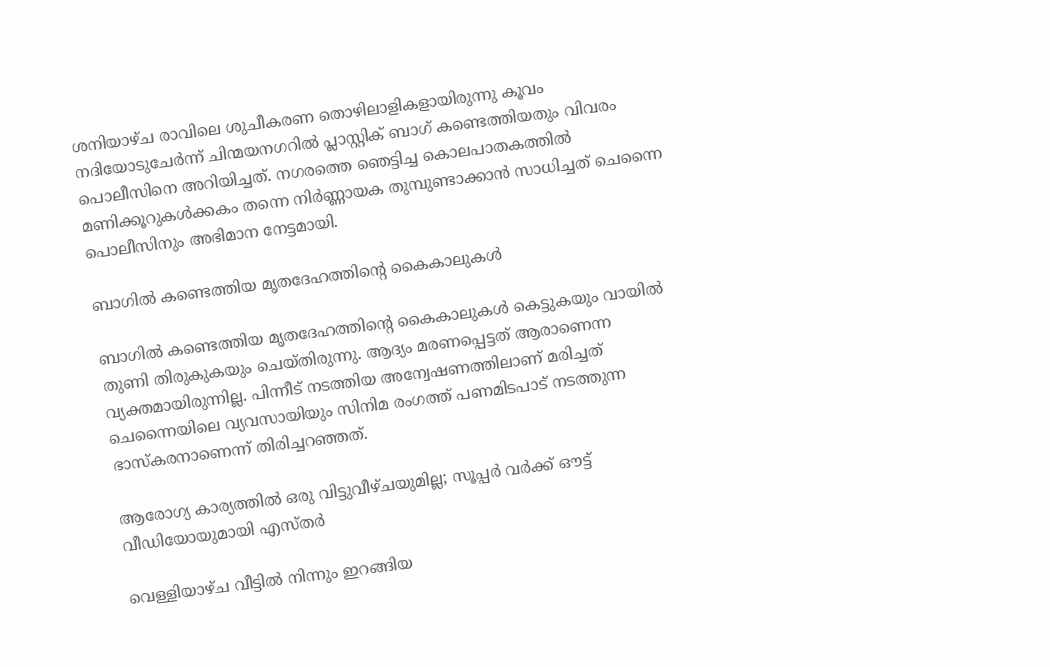ശനിയാഴ്ച രാവിലെ ശുചീകരണ തൊഴിലാളികളായിരുന്നു കൂവം നദിയോടുചേര്‍ന്ന് ചിന്മയനഗറില്‍ പ്ലാസ്റ്റിക് ബാഗ് കണ്ടെത്തിയതും വിവരം പൊലീസിനെ അറിയിച്ചത്. നഗരത്തെ ഞെട്ടിച്ച കൊലപാതകത്തില്‍ മണിക്കൂറുകള്‍ക്കകം തന്നെ നിർണ്ണായക തുമ്പുണ്ടാക്കാന്‍ സാധിച്ചത് ചെന്നൈ പൊലീസിനും അഭിമാന നേട്ടമായി.

ബാഗില്‍ കണ്ടെത്തിയ മൃതദേഹത്തിന്റെ കൈകാലുകള്‍

ബാഗില്‍ കണ്ടെത്തിയ മൃതദേഹത്തിന്റെ കൈകാലുകള്‍ കെട്ടുകയും വായില്‍ തുണി തിരുകുകയും ചെയ്തിരുന്നു. ആദ്യം മരണപ്പെട്ടത് ആരാണെന്ന വ്യക്തമായിരുന്നില്ല. പിന്നീട് നടത്തിയ അന്വേഷണത്തിലാണ് മരിച്ചത് ചെന്നൈയിലെ വ്യവസായിയും സിനിമ രംഗത്ത് പണമിടപാട് നടത്തുന്ന ഭാസ്കരനാണെന്ന് തിരിച്ചറഞ്ഞത്.

ആരോഗ്യ കാര്യത്തില്‍ ഒരു വിട്ടുവീഴ്ചയുമില്ല; സൂപ്പർ വർക്ക് ഔട്ട് വീഡിയോയുമായി എസ്തർ

വെള്ളിയാഴ്ച വീട്ടില്‍ നിന്നും ഇറങ്ങിയ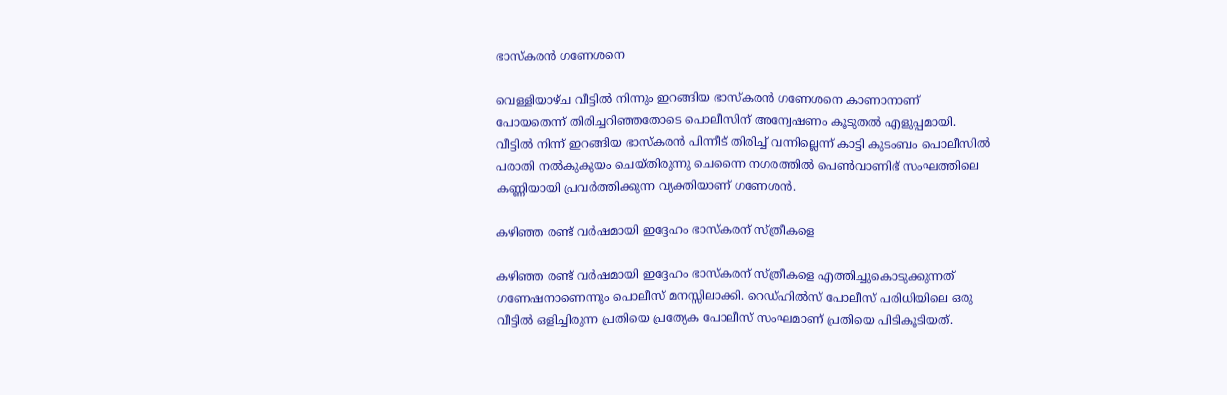ഭാസ്കരന്‍ ഗണേശനെ

വെള്ളിയാഴ്ച വീട്ടില്‍ നിന്നും ഇറങ്ങിയ ഭാസ്കരന്‍ ഗണേശനെ കാണാനാണ് പോയതെന്ന് തിരിച്ചറിഞ്ഞതോടെ പൊലീസിന് അന്വേഷണം കൂടുതല്‍ എളുപ്പമായി. വീട്ടില്‍ നിന്ന് ഇറങ്ങിയ ഭാസ്കരന്‍ പിന്നീട് തിരിച്ച് വന്നില്ലെന്ന് കാട്ടി കുടംബം പൊലീസില്‍ പരാതി നല്‍കുകുയം ചെയ്തിരുന്നു ചെന്നൈ നഗരത്തില്‍ പെണ്‍വാണിഭ് സംഘത്തിലെ കണ്ണിയായി പ്രവർത്തിക്കുന്ന വ്യക്തിയാണ് ഗണേശന്‍.

കഴിഞ്ഞ രണ്ട് വർഷമായി ഇദ്ദേഹം ഭാസ്കരന് സ്ത്രീകളെ

കഴിഞ്ഞ രണ്ട് വർഷമായി ഇദ്ദേഹം ഭാസ്കരന് സ്ത്രീകളെ എത്തിച്ചുകൊടുക്കുന്നത് ഗണേഷനാണെന്നും പൊലീസ് മനസ്സിലാക്കി. റെഡ്‌ഹിൽസ് പോലീസ് പരിധിയിലെ ഒരു വീട്ടിൽ ഒളിച്ചിരുന്ന പ്രതിയെ പ്രത്യേക പോലീസ് സംഘമാണ് പ്രതിയെ പിടികൂടിയത്.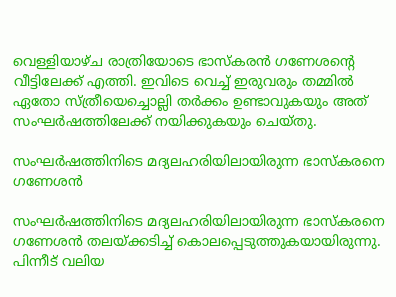വെള്ളിയാഴ്ച രാത്രിയോടെ ഭാസ്കരന്‍ ഗണേശന്റെ വീട്ടിലേക്ക് എത്തി. ഇവിടെ വെച്ച് ഇരുവരും തമ്മില്‍ ഏതോ സ്ത്രീയെച്ചൊല്ലി തർക്കം ഉണ്ടാവുകയും അത് സംഘർഷത്തിലേക്ക് നയിക്കുകയും ചെയ്തു.

സംഘർഷത്തിനിടെ മദ്യലഹരിയിലായിരുന്ന ഭാസ്കരനെ ഗണേശന്‍

സംഘർഷത്തിനിടെ മദ്യലഹരിയിലായിരുന്ന ഭാസ്കരനെ ഗണേശന്‍ തലയ്ക്കടിച്ച് കൊലപ്പെടുത്തുകയായിരുന്നു. പിന്നീട് വലിയ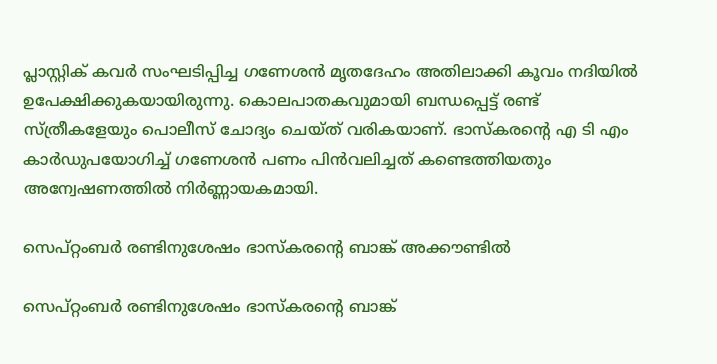പ്ലാസ്റ്റിക് കവർ സംഘടിപ്പിച്ച ഗണേശന്‍ മൃതദേഹം അതിലാക്കി കൂവം നദിയില്‍ ഉപേക്ഷിക്കുകയായിരുന്നു. കൊലപാതകവുമായി ബന്ധപ്പെട്ട് രണ്ട് സ്ത്രീകളേയും പൊലീസ് ചോദ്യം ചെയ്ത് വരികയാണ്. ഭാസ്കരന്റെ എ ടി എം കാർഡുപയോഗിച്ച് ഗണേശന്‍ പണം പിന്‍വലിച്ചത് കണ്ടെത്തിയതും അന്വേഷണത്തില്‍ നിർണ്ണായകമായി.

സെപ്റ്റംബര്‍ രണ്ടിനുശേഷം ഭാസ്‌കരന്റെ ബാങ്ക് അക്കൗണ്ടില്‍

സെപ്റ്റംബര്‍ രണ്ടിനുശേഷം ഭാസ്‌കരന്റെ ബാങ്ക്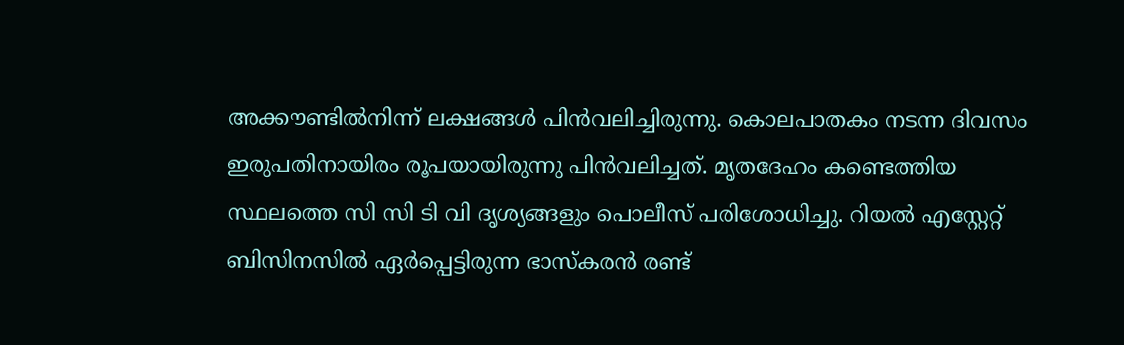അക്കൗണ്ടില്‍നിന്ന് ലക്ഷങ്ങള്‍ പിന്‍വലിച്ചിരുന്നു. കൊലപാതകം നടന്ന ദിവസം ഇരുപതിനായിരം രൂപയായിരുന്നു പിന്‍വലിച്ചത്. മൃതദേഹം കണ്ടെത്തിയ സ്ഥലത്തെ സി സി ടി വി ദൃശ്യങ്ങളും പൊലീസ് പരിശോധിച്ചു. റിയൽ എസ്റ്റേറ്റ് ബിസിനസിൽ ഏർപ്പെട്ടിരുന്ന ഭാസ്കരൻ രണ്ട്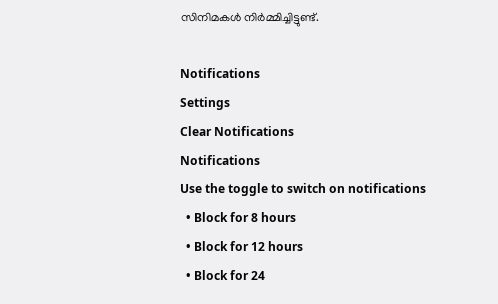സിനിമകൾ നിർമ്മിച്ചിട്ടുണ്ട്.

Notifications
Settings
Clear Notifications
Notifications
Use the toggle to switch on notifications
  • Block for 8 hours
  • Block for 12 hours
  • Block for 24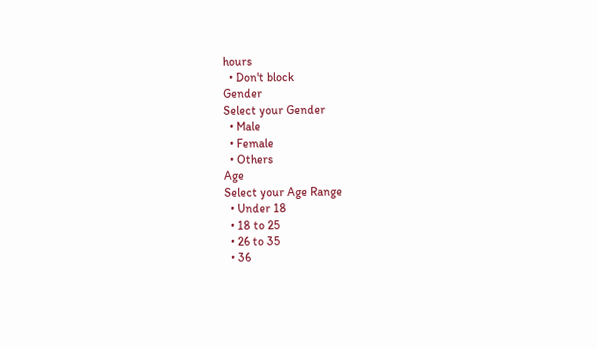hours
  • Don't block
Gender
Select your Gender
  • Male
  • Female
  • Others
Age
Select your Age Range
  • Under 18
  • 18 to 25
  • 26 to 35
  • 36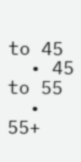to 45
  • 45 to 55
  • 55+